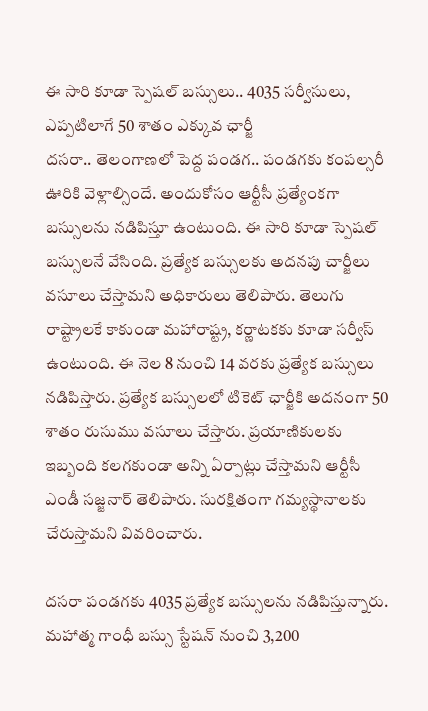ఈ సారి కూడా స్పెషల్ బస్సులు.. 4035 సర్వీసులు, ఎప్పటిలాగే 50 శాతం ఎక్కువ ఛార్జీ
దసరా.. తెలంగాణలో పెద్ద పండగ.. పండగకు కంపల్సరీ ఊరికి వెళ్లాల్సిందే. అందుకోసం ఆర్టీసీ ప్రత్యేంకగా బస్సులను నడిపిస్తూ ఉంటుంది. ఈ సారి కూడా స్పెషల్ బస్సులనే వేసింది. ప్రత్యేక బస్సులకు అదనపు చార్జీలు వసూలు చేస్తామని అధికారులు తెలిపారు. తెలుగు రాష్ట్రాలకే కాకుండా మహారాష్ట్ర, కర్ణాటకకు కూడా సర్వీస్ ఉంటుంది. ఈ నెల 8 నుంచి 14 వరకు ప్రత్యేక బస్సులు నడిపిస్తారు. ప్రత్యేక బస్సులలో టికెట్ ఛార్జీకి అదనంగా 50 శాతం రుసుము వసూలు చేస్తారు. ప్రయాణికులకు ఇబ్బంది కలగకుండా అన్ని ఏర్పాట్లు చేస్తామని ఆర్టీసీ ఎండీ సజ్జనార్ తెలిపారు. సురక్షితంగా గమ్యస్థానాలకు చేరుస్తామని వివరించారు.

దసరా పండగకు 4035 ప్రత్యేక బస్సులను నడిపిస్తున్నారు. మహాత్మ గాంధీ బస్సు స్టేషన్ నుంచి 3,200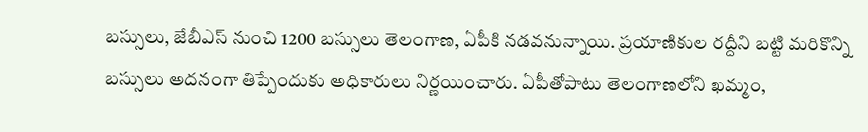బస్సులు, జేబీఎస్ నుంచి 1200 బస్సులు తెలంగాణ, ఏపీకి నడవనున్నాయి. ప్రయాణికుల రద్దీని బట్టి మరికొన్ని బస్సులు అదనంగా తిప్పేందుకు అధికారులు నిర్ణయించారు. ఏపీతోపాటు తెలంగాణలోని ఖమ్మం,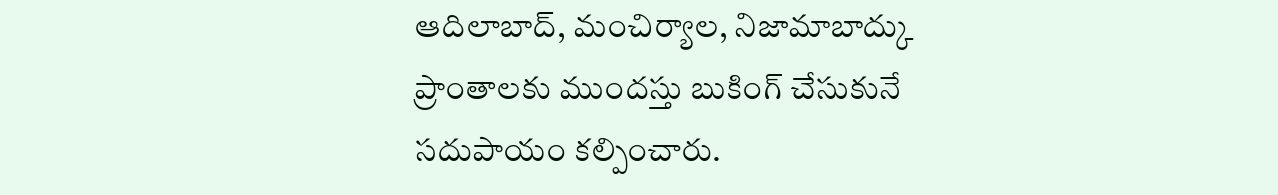ఆదిలాబాద్, మంచిర్యాల, నిజామాబాద్కు ప్రాంతాలకు ముందస్తు బుకింగ్ చేసుకునే సదుపాయం కల్పించారు.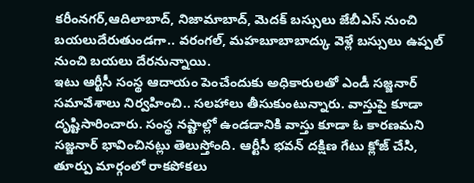కరీంనగర్,ఆదిలాబాద్, నిజామాబాద్, మెదక్ బస్సులు జేబీఎస్ నుంచి బయలుదేరుతుండగా.. వరంగల్, మహబూబాబాద్కు వెళ్లే బస్సులు ఉప్పల్ నుంచి బయలు దేరనున్నాయి.
ఇటు ఆర్టీసీ సంస్థ ఆదాయం పెంచేందుకు అధికారులతో ఎండీ సజ్జనార్ సమావేశాలు నిర్వహించి.. సలహాలు తీసుకుంటున్నారు. వాస్తుపై కూడా దృష్టిసారించారు. సంస్థ నష్టాల్లో ఉండడానికి వాస్తు కూడా ఓ కారణమని సజ్జనార్ భావించినట్లు తెలుస్తోంది. ఆర్టీసీ భవన్ దక్షిణ గేటు క్లోజ్ చేసి, తూర్పు మార్గంలో రాకపోకలు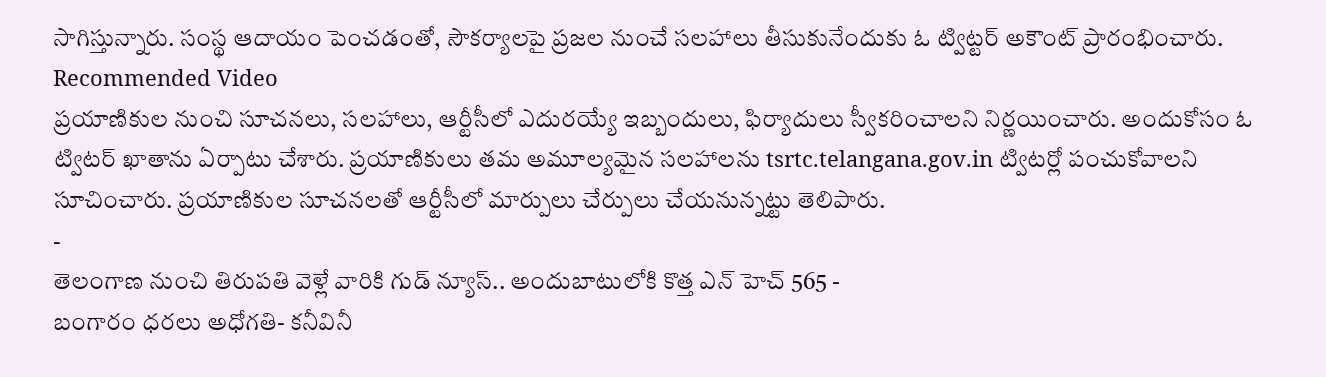సాగిస్తున్నారు. సంస్థ ఆదాయం పెంచడంతో, సౌకర్యాలపై ప్రజల నుంచే సలహాలు తీసుకునేందుకు ఓ ట్విట్టర్ అకౌంట్ ప్రారంభించారు.
Recommended Video
ప్రయాణికుల నుంచి సూచనలు, సలహాలు, ఆర్టీసీలో ఎదురయ్యే ఇబ్బందులు, ఫిర్యాదులు స్వీకరించాలని నిర్ణయించారు. అందుకోసం ఓ ట్విటర్ ఖాతాను ఏర్పాటు చేశారు. ప్రయాణికులు తమ అమూల్యమైన సలహాలను tsrtc.telangana.gov.in ట్విటర్లో పంచుకోవాలని సూచించారు. ప్రయాణికుల సూచనలతో ఆర్టీసీలో మార్పులు చేర్పులు చేయనున్నట్టు తెలిపారు.
-
తెలంగాణ నుంచి తిరుపతి వెళ్లే వారికి గుడ్ న్యూస్.. అందుబాటులోకి కొత్త ఎన్ హెచ్ 565 -
బంగారం ధరలు అధోగతి- కనీవినీ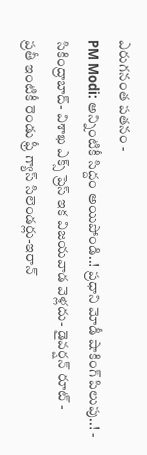ఎరుగనంత పతనం -
PM Modi: అన్నింటికీ సిద్దం అయిపోండి..! ప్రధాని మోడీ షాకింగ్ పిలుపు..! -
సికింద్రాబాద్- విశాఖ ఎక్స్ ప్రెస్ ఇక విజయవాడ వెళ్లదు- డైవర్షన్ రూట్ -
ప్రతీ ఇంటికీ రెండు ఫ్రీ గ్యాస్ సిలెండర్లు-ఇరాన్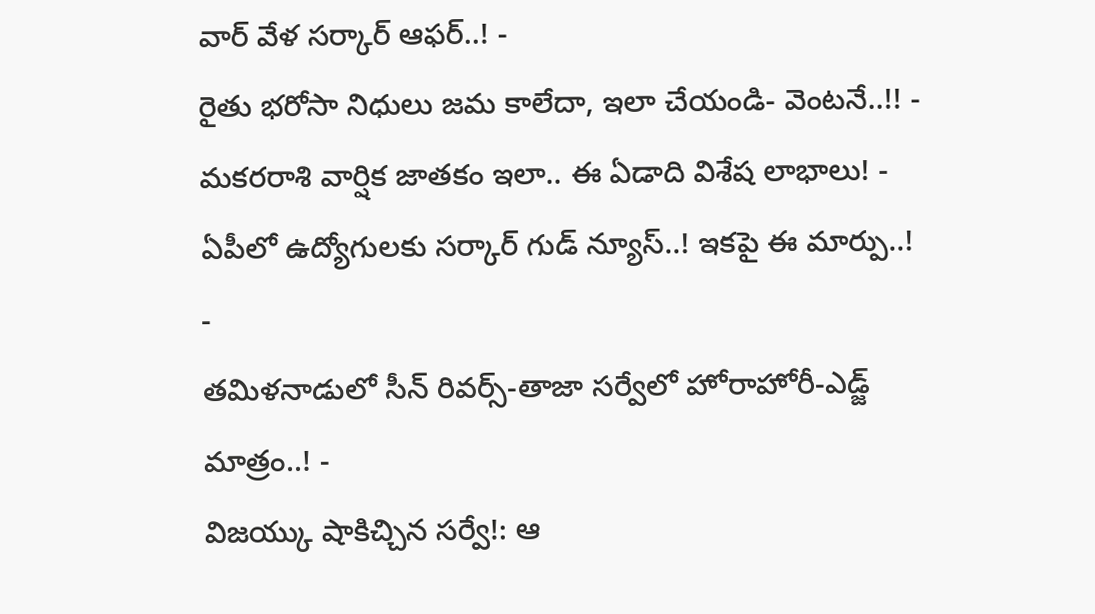వార్ వేళ సర్కార్ ఆఫర్..! -
రైతు భరోసా నిధులు జమ కాలేదా, ఇలా చేయండి- వెంటనే..!! -
మకరరాశి వార్షిక జాతకం ఇలా.. ఈ ఏడాది విశేష లాభాలు! -
ఏపీలో ఉద్యోగులకు సర్కార్ గుడ్ న్యూస్..! ఇకపై ఈ మార్పు..! -
తమిళనాడులో సీన్ రివర్స్-తాజా సర్వేలో హోరాహోరీ-ఎడ్జ్ మాత్రం..! -
విజయ్కు షాకిచ్చిన సర్వే!: ఆ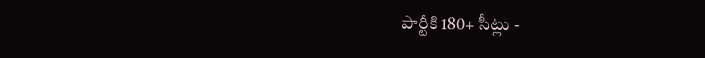పార్టీకి 180+ సీట్లు -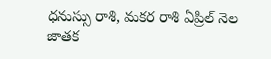ధనుస్సు రాశి, మకర రాశి ఏప్రిల్ నెల జాతక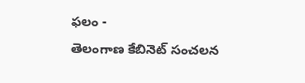ఫలం -
తెలంగాణ కేబినెట్ సంచలన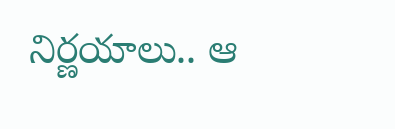నిర్ణయాలు.. ఆ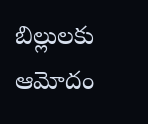బిల్లులకు ఆమోదం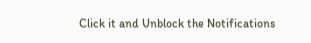Click it and Unblock the Notifications